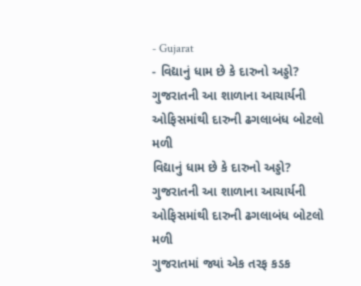- Gujarat
- વિદ્યાનું ધામ છે કે દારુનો અડ્ડો? ગુજરાતની આ શાળાના આચાર્યની ઓફિસમાંથી દારુની ઢગલાબંધ બોટલો મળી
વિદ્યાનું ધામ છે કે દારુનો અડ્ડો? ગુજરાતની આ શાળાના આચાર્યની ઓફિસમાંથી દારુની ઢગલાબંધ બોટલો મળી
ગુજરાતમાં જ્યાં એક તરફ કડક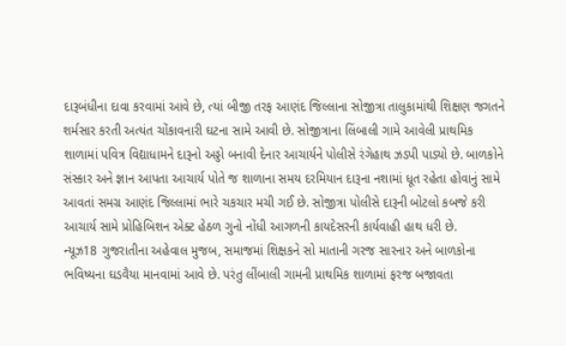દારૂબંધીના દાવા કરવામાં આવે છે, ત્યાં બીજી તરફ આણંદ જિલ્લાના સોજીત્રા તાલુકામાંથી શિક્ષણ જગતને શર્મસાર કરતી અત્યંત ચોંકાવનારી ઘટના સામે આવી છે. સોજીત્રાના લિંબાલી ગામે આવેલી પ્રાથમિક શાળામાં પવિત્ર વિદ્યાધામને દારૂનો અડ્ડો બનાવી દેનાર આચાર્યને પોલીસે રંગેહાથ ઝડપી પાડ્યો છે. બાળકોને સંસ્કાર અને જ્ઞાન આપતા આચાર્ય પોતે જ શાળાના સમય દરમિયાન દારૂના નશામાં ધૂત રહેતા હોવાનું સામે આવતાં સમગ્ર આણંદ જિલ્લામાં ભારે ચકચાર મચી ગઈ છે. સોજીત્રા પોલીસે દારૂની બોટલો કબજે કરી આચાર્ય સામે પ્રોહિબિશન એક્ટ હેઠળ ગુનો નોંધી આગળની કાયદેસરની કાર્યવાહી હાથ ધરી છે.
ન્યૂઝ18 ગુજરાતીના અહેવાલ મુજબ, સમાજમાં શિક્ષકને સો માતાની ગરજ સારનાર અને બાળકોના ભવિષ્યના ઘડવૈયા માનવામાં આવે છે. પરંતુ લીંબાલી ગામની પ્રાથમિક શાળામાં ફરજ બજાવતા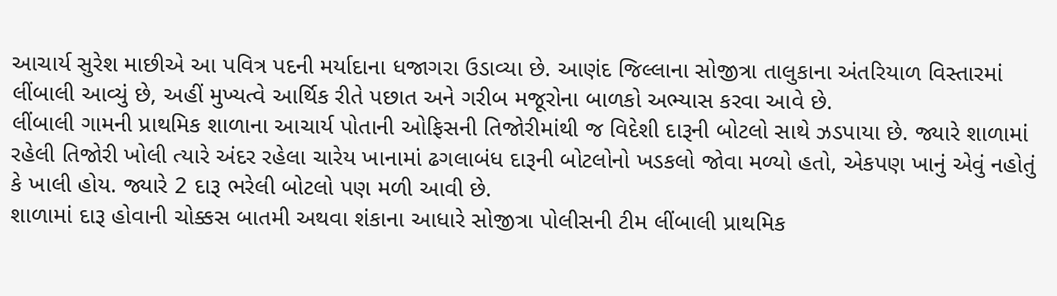આચાર્ય સુરેશ માછીએ આ પવિત્ર પદની મર્યાદાના ધજાગરા ઉડાવ્યા છે. આણંદ જિલ્લાના સોજીત્રા તાલુકાના અંતરિયાળ વિસ્તારમાં લીંબાલી આવ્યું છે, અહીં મુખ્યત્વે આર્થિક રીતે પછાત અને ગરીબ મજૂરોના બાળકો અભ્યાસ કરવા આવે છે.
લીંબાલી ગામની પ્રાથમિક શાળાના આચાર્ય પોતાની ઓફિસની તિજોરીમાંથી જ વિદેશી દારૂની બોટલો સાથે ઝડપાયા છે. જ્યારે શાળામાં રહેલી તિજોરી ખોલી ત્યારે અંદર રહેલા ચારેય ખાનામાં ઢગલાબંધ દારૂની બોટલોનો ખડકલો જોવા મળ્યો હતો, એકપણ ખાનું એવું નહોતું કે ખાલી હોય. જ્યારે 2 દારૂ ભરેલી બોટલો પણ મળી આવી છે.
શાળામાં દારૂ હોવાની ચોક્કસ બાતમી અથવા શંકાના આધારે સોજીત્રા પોલીસની ટીમ લીંબાલી પ્રાથમિક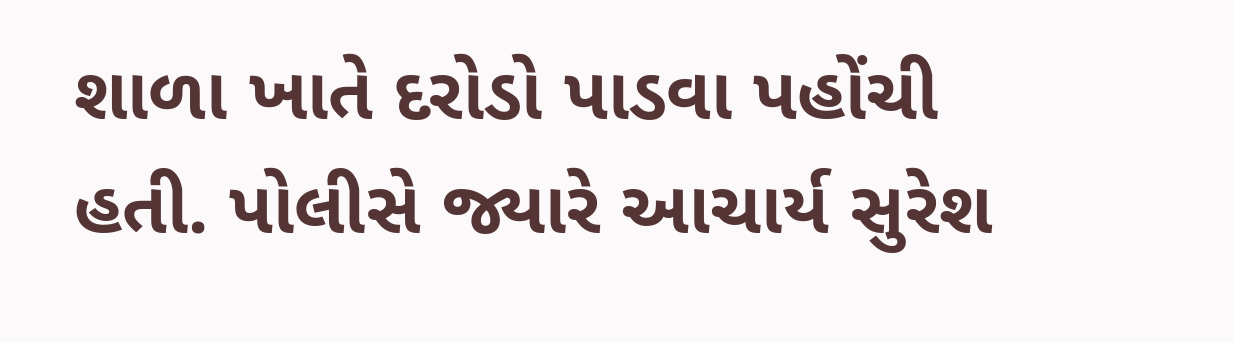શાળા ખાતે દરોડો પાડવા પહોંચી હતી. પોલીસે જ્યારે આચાર્ય સુરેશ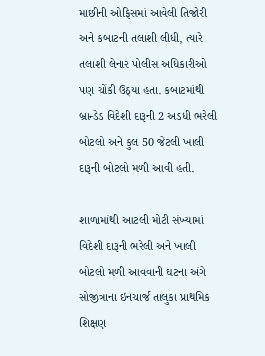માછીની ઓફિસમાં આવેલી તિજોરી અને કબાટની તલાશી લીધી, ત્યારે તલાશી લેનાર પોલીસ અધિકારીઓ પણ ચોંકી ઉઠ્યા હતા. કબાટમાંથી બ્રાન્ડેડ વિદેશી દારૂની 2 અડધી ભરેલી બોટલો અને કુલ 50 જેટલી ખાલી દારૂની બોટલો મળી આવી હતી.

શાળામાંથી આટલી મોટી સંખ્યામાં વિદેશી દારૂની ભરેલી અને ખાલી બોટલો મળી આવવાની ઘટના અંગે સોજીત્રાના ઇનચાર્જ તાલુકા પ્રાથમિક શિક્ષણ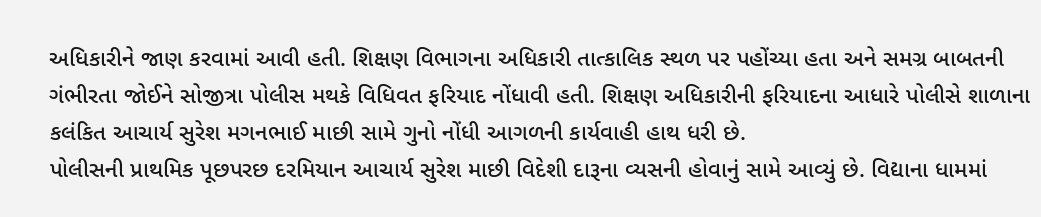અધિકારીને જાણ કરવામાં આવી હતી. શિક્ષણ વિભાગના અધિકારી તાત્કાલિક સ્થળ પર પહોંચ્યા હતા અને સમગ્ર બાબતની ગંભીરતા જોઈને સોજીત્રા પોલીસ મથકે વિધિવત ફરિયાદ નોંધાવી હતી. શિક્ષણ અધિકારીની ફરિયાદના આધારે પોલીસે શાળાના કલંકિત આચાર્ય સુરેશ મગનભાઈ માછી સામે ગુનો નોંધી આગળની કાર્યવાહી હાથ ધરી છે.
પોલીસની પ્રાથમિક પૂછપરછ દરમિયાન આચાર્ય સુરેશ માછી વિદેશી દારૂના વ્યસની હોવાનું સામે આવ્યું છે. વિદ્યાના ધામમાં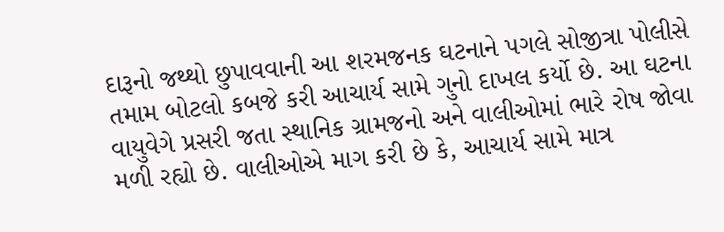દારૂનો જથ્થો છુપાવવાની આ શરમજનક ઘટનાને પગલે સોજીત્રા પોલીસે તમામ બોટલો કબજે કરી આચાર્ય સામે ગુનો દાખલ કર્યો છે. આ ઘટના વાયુવેગે પ્રસરી જતા સ્થાનિક ગ્રામજનો અને વાલીઓમાં ભારે રોષ જોવા મળી રહ્યો છે. વાલીઓએ માગ કરી છે કે, આચાર્ય સામે માત્ર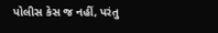પોલીસ કેસ જ નહીં, પરંતુ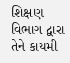શિક્ષણ વિભાગ દ્વારા તેને કાયમી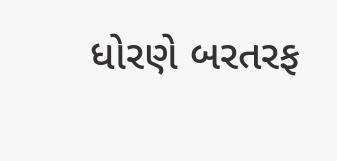ધોરણે બરતરફ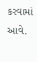કરવામાં આવે.